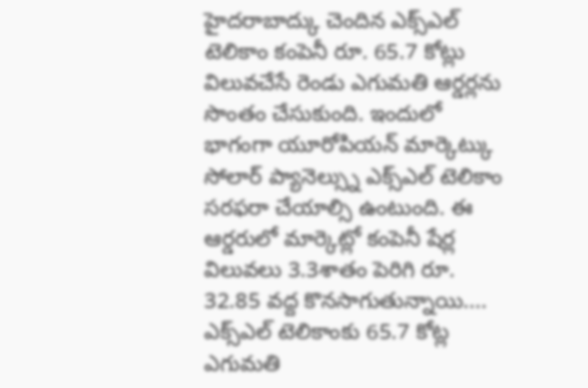హైదరాబాద్కు చెందిన ఎక్స్ఎల్ టెలికాం కంపెనీ రూ. 65.7 కోట్లు విలువచేసే రెండు ఎగుమతి ఆర్డర్లను సొంతం చేసుకుంది. ఇందులో భాగంగా యూరోపియన్ మార్కెట్కు సోలార్ ప్యానెల్స్ను ఎక్స్ఎల్ టెలికాం సరఫరా చేయాల్సి ఉంటుంది. ఈ ఆర్డరులో మార్కెట్లో కంపెనీ షేర్ల విలువలు 3.3శాతం పెరిగి రూ. 32.85 వద్ద కొనసాగుతున్నాయి....
ఎక్స్ఎల్ టెలికాంకు 65.7 కోట్ల ఎగుమతి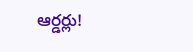ఆర్డర్లు!